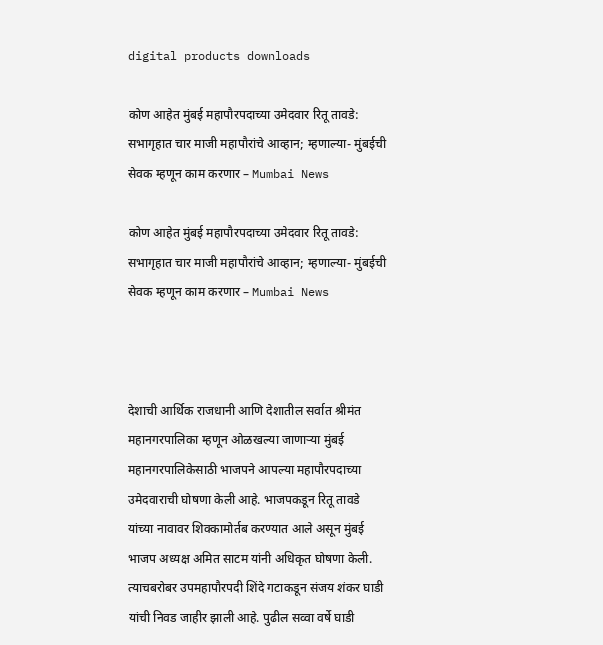digital products downloads

कोण आहेत मुंबई महापौरपदाच्या उमेदवार रितू तावडे: सभागृहात चार माजी महापौरांचे आव्हान; म्हणाल्या- मुंबईची सेवक म्हणून काम करणार – Mumbai News

कोण आहेत मुंबई महापौरपदाच्या उमेदवार रितू तावडे:  सभागृहात चार माजी महापौरांचे आव्हान; म्हणाल्या- मुंबईची सेवक म्हणून काम करणार – Mumbai News



देशाची आर्थिक राजधानी आणि देशातील सर्वात श्रीमंत महानगरपालिका म्हणून ओळखल्या जाणाऱ्या मुंबई महानगरपालिकेसाठी भाजपने आपल्या महापौरपदाच्या उमेदवाराची घोषणा केली आहे. भाजपकडून रितू तावडे यांच्या नावावर शिक्कामोर्तब करण्यात आले असून मुंबई भाजप अध्यक्ष अमित साटम यांनी अधिकृत घोषणा केली. त्याचबरोबर उपमहापौरपदी शिंदे गटाकडून संजय शंकर घाडी यांची निवड जाहीर झाली आहे. पुढील सव्वा वर्षे घाडी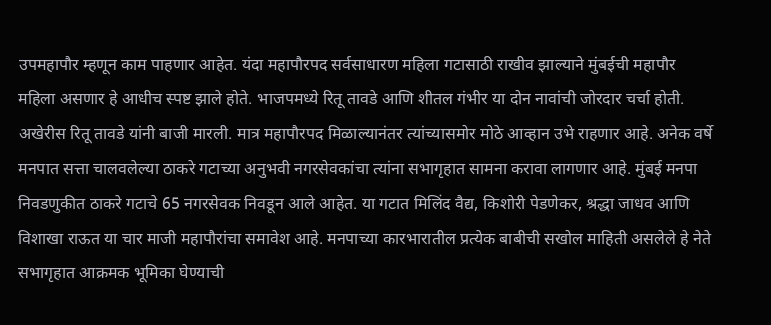उपमहापौर म्हणून काम पाहणार आहेत. यंदा महापौरपद सर्वसाधारण महिला गटासाठी राखीव झाल्याने मुंबईची महापौर महिला असणार हे आधीच स्पष्ट झाले होते. भाजपमध्ये रितू तावडे आणि शीतल गंभीर या दोन नावांची जोरदार चर्चा होती. अखेरीस रितू तावडे यांनी बाजी मारली. मात्र महापौरपद मिळाल्यानंतर त्यांच्यासमोर मोठे आव्हान उभे राहणार आहे. अनेक वर्षे मनपात सत्ता चालवलेल्या ठाकरे गटाच्या अनुभवी नगरसेवकांचा त्यांना सभागृहात सामना करावा लागणार आहे. मुंबई मनपा निवडणुकीत ठाकरे गटाचे 65 नगरसेवक निवडून आले आहेत. या गटात मिलिंद वैद्य, किशोरी पेडणेकर, श्रद्धा जाधव आणि विशाखा राऊत या चार माजी महापौरांचा समावेश आहे. मनपाच्या कारभारातील प्रत्येक बाबीची सखोल माहिती असलेले हे नेते सभागृहात आक्रमक भूमिका घेण्याची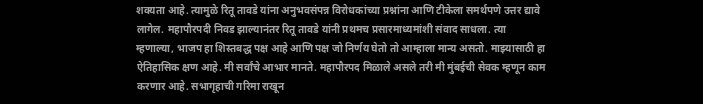शक्यता आहे. त्यामुळे रितू तावडे यांना अनुभवसंपन्न विरोधकांच्या प्रश्नांना आणि टीकेला समर्थपणे उत्तर द्यावे लागेल. महापौरपदी निवड झाल्यानंतर रितू तावडे यांनी प्रथमच प्रसारमाध्यमांशी संवाद साधला. त्या म्हणाल्या, भाजप हा शिस्तबद्ध पक्ष आहे आणि पक्ष जो निर्णय घेतो तो आम्हाला मान्य असतो. माझ्यासाठी हा ऐतिहासिक क्षण आहे. मी सर्वांचे आभार मानते. महापौरपद मिळाले असले तरी मी मुंबईची सेवक म्हणून काम करणार आहे. सभागृहाची गरिमा राखून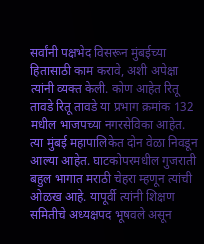सर्वांनी पक्षभेद विसरून मुंबईच्या हितासाठी काम करावे, अशी अपेक्षा त्यांनी व्यक्त केली. कोण आहेत रितू तावडे रितू तावडे या प्रभाग क्रमांक 132 मधील भाजपच्या नगरसेविका आहेत. त्या मुंबई महापालिकेत दोन वेळा निवडून आल्या आहेत. घाटकोपरमधील गुजराती बहुल भागात मराठी चेहरा म्हणून त्यांची ओळख आहे. यापूर्वी त्यांनी शिक्षण समितीचे अध्यक्षपद भूषवले असून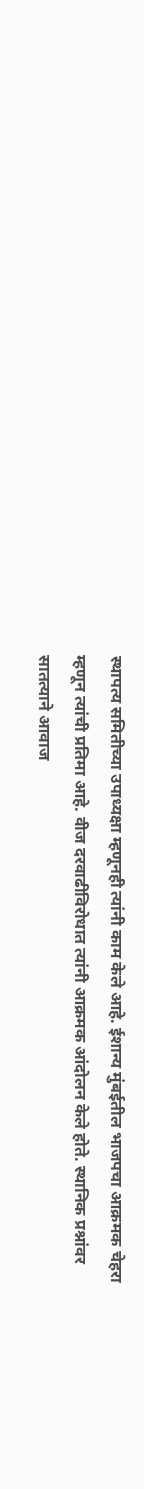स्थापत्य समितीच्या उपाध्यक्षा म्हणूनही त्यांनी काम केले आहे. ईशान्य मुंबईतील भाजपचा आक्रमक चेहरा म्हणून त्यांची प्रतिमा आहे. वीज दरवाढीविरोधात त्यांनी आक्रमक आंदोलन केले होते. स्थानिक प्रश्नांवर सातत्याने आवाज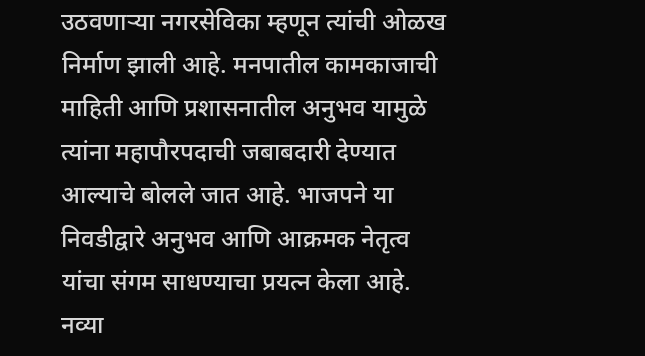उठवणाऱ्या नगरसेविका म्हणून त्यांची ओळख निर्माण झाली आहे. मनपातील कामकाजाची माहिती आणि प्रशासनातील अनुभव यामुळे त्यांना महापौरपदाची जबाबदारी देण्यात आल्याचे बोलले जात आहे. भाजपने या निवडीद्वारे अनुभव आणि आक्रमक नेतृत्व यांचा संगम साधण्याचा प्रयत्न केला आहे. नव्या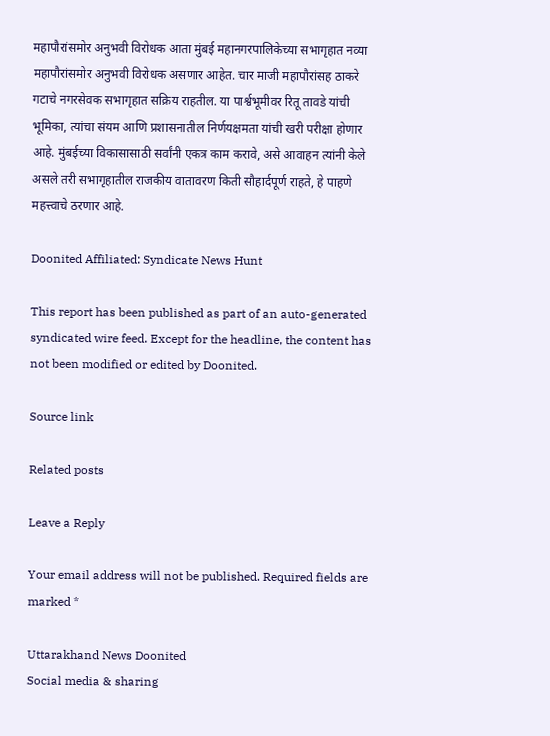महापौरांसमोर अनुभवी विरोधक आता मुंबई महानगरपालिकेच्या सभागृहात नव्या महापौरांसमोर अनुभवी विरोधक असणार आहेत. चार माजी महापौरांसह ठाकरे गटाचे नगरसेवक सभागृहात सक्रिय राहतील. या पार्श्वभूमीवर रितू तावडे यांची भूमिका, त्यांचा संयम आणि प्रशासनातील निर्णयक्षमता यांची खरी परीक्षा होणार आहे. मुंबईच्या विकासासाठी सर्वांनी एकत्र काम करावे, असे आवाहन त्यांनी केले असले तरी सभागृहातील राजकीय वातावरण किती सौहार्दपूर्ण राहते, हे पाहणे महत्त्वाचे ठरणार आहे.

Doonited Affiliated: Syndicate News Hunt

This report has been published as part of an auto-generated syndicated wire feed. Except for the headline, the content has not been modified or edited by Doonited.

Source link

Related posts

Leave a Reply

Your email address will not be published. Required fields are marked *

Uttarakhand News Doonited
Social media & sharing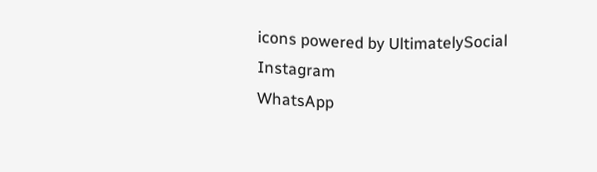icons powered by UltimatelySocial
Instagram
WhatsApp